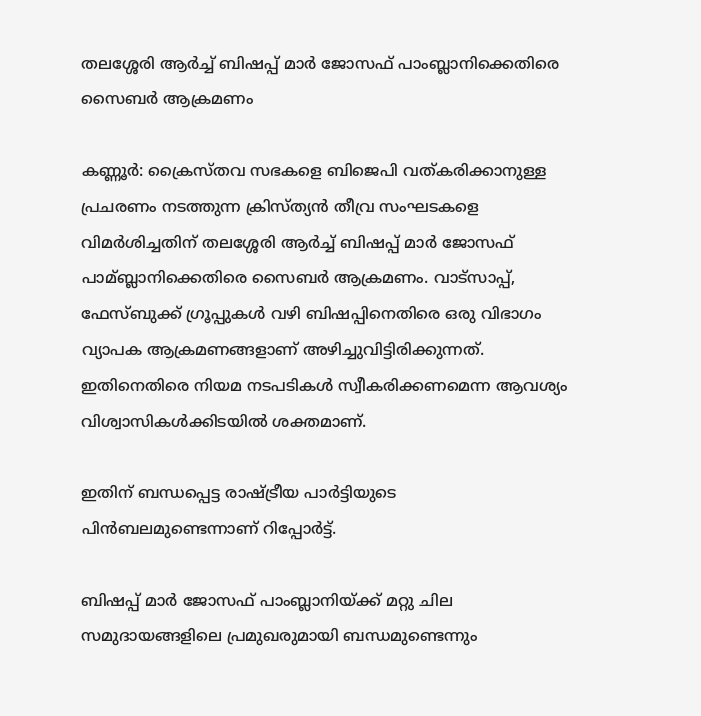തലശ്ശേരി ആര്‍ച്ച്‌ ബിഷപ്പ് മാര്‍ ജോസഫ് പാംബ്ലാനിക്കെതിരെ സൈബര്‍ ആക്രമണം

കണ്ണൂര്‍: ക്രൈസ്തവ സഭകളെ ബിജെപി വത്കരിക്കാനുള്ള പ്രചരണം നടത്തുന്ന ക്രിസ്ത്യന്‍ തീവ്ര സംഘടകളെ വിമര്‍ശിച്ചതിന് തലശ്ശേരി ആര്‍ച്ച്‌ ബിഷപ്പ് മാര്‍ ജോസഫ് പാമ്ബ്ലാനിക്കെതിരെ സൈബര്‍ ആക്രമണം. വാട്സാപ്പ്, ഫേസ്ബുക്ക് ഗ്രൂപ്പുകള്‍ വഴി ബിഷപ്പിനെതിരെ ഒരു വിഭാഗം വ്യാപക ആക്രമണങ്ങളാണ് അഴിച്ചുവിട്ടിരിക്കുന്നത്. ഇതിനെതിരെ നിയമ നടപടികള്‍ സ്വീകരിക്കണമെന്ന ആവശ്യം വിശ്വാസികള്‍ക്കിടയില്‍ ശക്തമാണ്.

ഇതിന് ബന്ധപ്പെട്ട രാഷ്ട്രീയ പാര്‍ട്ടിയുടെ പിന്‍ബലമുണ്ടെന്നാണ് റിപ്പോര്‍ട്ട്.

ബിഷപ്പ് മാര്‍ ജോസഫ് പാംബ്ലാനിയ്ക്ക് മറ്റു ചില സമുദായങ്ങളിലെ പ്രമുഖരുമായി ബന്ധമുണ്ടെന്നും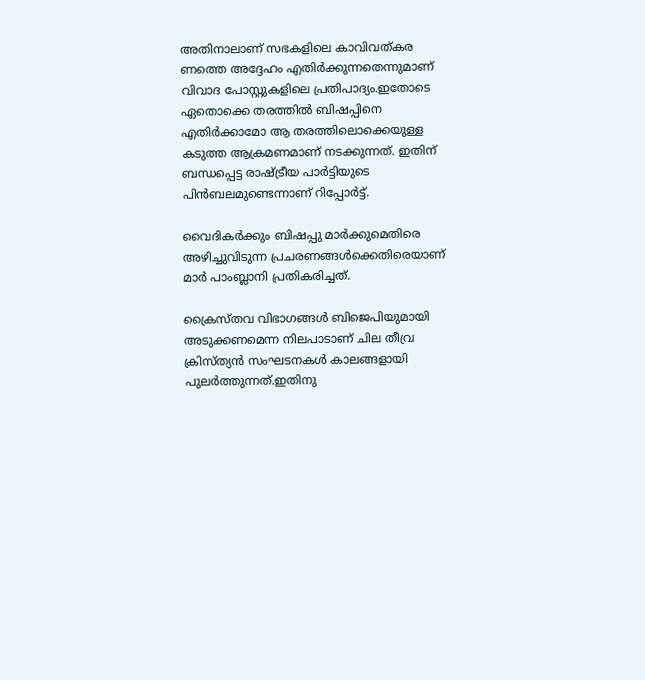അതിനാലാണ് സഭകളിലെ കാവിവത്കര ണത്തെ അദ്ദേഹം എതിര്‍ക്കുന്നതെന്നുമാണ് വിവാദ പോസ്റ്റുകളിലെ പ്രതിപാദ്യം.ഇതോടെ ഏതൊക്കെ തരത്തില്‍ ബിഷപ്പിനെ എതിര്‍ക്കാമോ ആ തരത്തിലൊക്കെയുള്ള കടുത്ത ആക്രമണമാണ് നടക്കുന്നത്. ഇതിന് ബന്ധപ്പെട്ട രാഷ്ട്രീയ പാര്‍ട്ടിയുടെ പിന്‍ബലമുണ്ടെന്നാണ് റിപ്പോര്‍ട്ട്.

വൈദികര്‍ക്കും ബിഷപ്പു മാര്‍ക്കുമെതിരെ അഴിച്ചുവിടുന്ന പ്രചരണങ്ങൾക്കെതിരെയാണ് മാര്‍ പാംബ്ലാനി പ്രതികരിച്ചത്.

ക്രൈസ്തവ വിഭാഗങ്ങള്‍ ബിജെപിയുമായി അടുക്കണമെന്ന നിലപാടാണ് ചില തീവ്ര ക്രിസ്ത്യന്‍ സംഘടനകള്‍ കാലങ്ങളായി പുലര്‍ത്തുന്നത്.ഇതിനു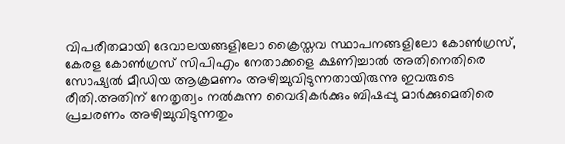വിപരീതമായി ദേവാലയങ്ങളിലോ ക്രൈസ്തവ സ്ഥാപനങ്ങളിലോ കോണ്‍ഗ്രസ്, കേരള കോണ്‍ഗ്രസ് സിപിഎം നേതാക്കളെ ക്ഷണിച്ചാല്‍ അതിനെതിരെ സോഷ്യല്‍ മീഡിയ ആക്രമണം അഴിച്ചുവിടുന്നതായിരുന്നു ഇവരുടെ രീതി.അതിന് നേതൃത്വം നല്‍കുന്ന വൈദികര്‍ക്കും ബിഷപ്പു മാര്‍ക്കുമെതിരെ പ്രചരണം അഴിച്ചുവിടുന്നതും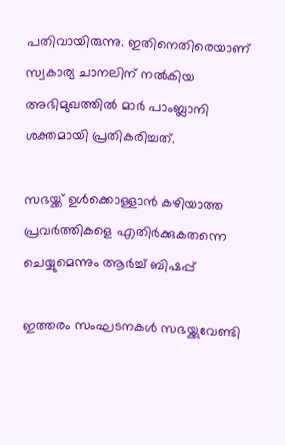പതിവായിരുന്നു. ഇതിനെതിരെയാണ് സ്വകാര്യ ചാനലിന് നല്‍കിയ അഭിമുഖത്തില്‍ മാര്‍ പാംബ്ലാനി ശക്തമായി പ്രതികരിച്ചത്.

സഭയ്ക്ക് ഉള്‍ക്കൊള്ളാന്‍ കഴിയാത്ത പ്രവര്‍ത്തികളെ എതിര്‍ക്കുകതന്നെ ചെയ്യുമെന്നും ആര്‍ച്ച്‌ ബിഷപ്പ്

ഇത്തരം സംഘടനകള്‍ സഭയ്ക്കുവേണ്ടി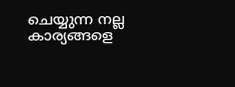ചെയ്യുന്ന നല്ല കാര്യങ്ങളെ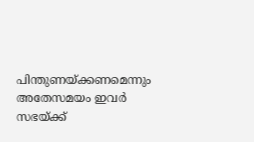പിന്തുണയ്ക്കണമെന്നും അതേസമയം ഇവര്‍ സഭയ്ക്ക്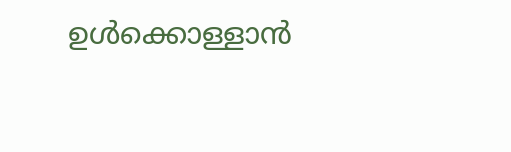ഉള്‍ക്കൊള്ളാന്‍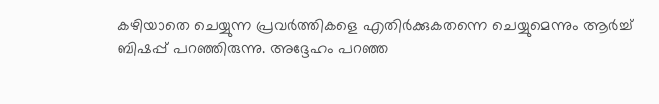കഴിയാതെ ചെയ്യുന്ന പ്രവര്‍ത്തികളെ എതിര്‍ക്കുകതന്നെ ചെയ്യുമെന്നും ആര്‍ച്ച്‌ ബിഷപ്പ് പറഞ്ഞിരുന്നു. അദ്ദേഹം പറഞ്ഞ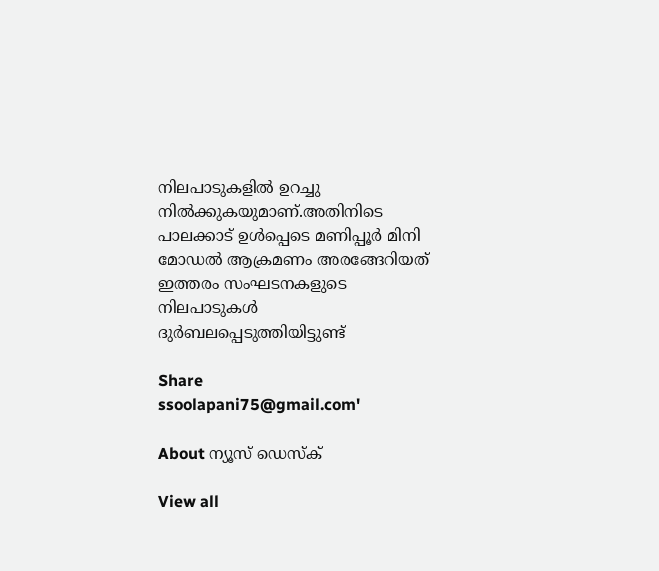നിലപാടുകളില്‍ ഉറച്ചു നില്‍ക്കുകയുമാണ്.അതിനിടെ പാലക്കാട് ഉള്‍പ്പെടെ മണിപ്പൂര്‍ മിനി മോഡല്‍ ആക്രമണം അരങ്ങേറിയത് ഇത്തരം സംഘടനകളുടെ നിലപാടുകള്‍ ദുര്‍ബലപ്പെടുത്തിയിട്ടുണ്ട്

Share
ssoolapani75@gmail.com'

About ന്യൂസ് ഡെസ്ക്

View all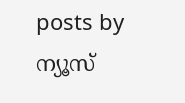posts by ന്യൂസ്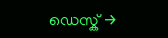ഡെസ്ക് →